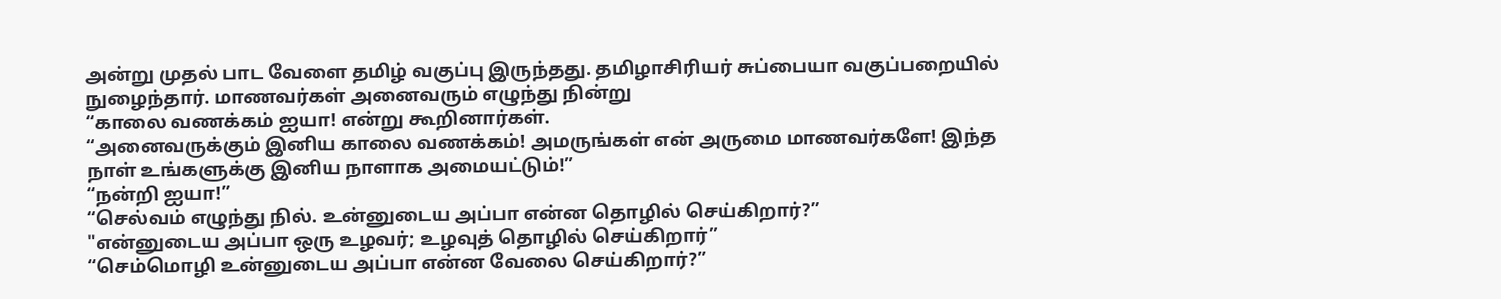அன்று முதல் பாட வேளை தமிழ் வகுப்பு இருந்தது. தமிழாசிரியர் சுப்பையா வகுப்பறையில் நுழைந்தார். மாணவர்கள் அனைவரும் எழுந்து நின்று
“காலை வணக்கம் ஐயா! என்று கூறினார்கள்.
“அனைவருக்கும் இனிய காலை வணக்கம்! அமருங்கள் என் அருமை மாணவர்களே! இந்த நாள் உங்களுக்கு இனிய நாளாக அமையட்டும்!”
“நன்றி ஐயா!”
“செல்வம் எழுந்து நில். உன்னுடைய அப்பா என்ன தொழில் செய்கிறார்?”
"என்னுடைய அப்பா ஒரு உழவர்; உழவுத் தொழில் செய்கிறார்”
“செம்மொழி உன்னுடைய அப்பா என்ன வேலை செய்கிறார்?”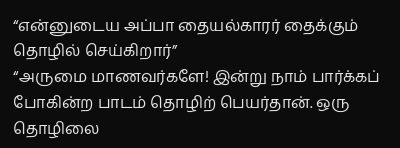“என்னுடைய அப்பா தையல்காரர் தைக்கும் தொழில் செய்கிறார்”
“அருமை மாணவர்களே! இன்று நாம் பார்க்கப் போகின்ற பாடம் தொழிற் பெயர்தான். ஒரு தொழிலை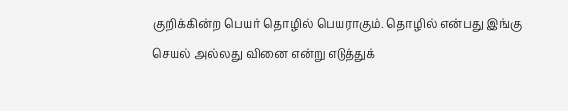குறிக்கின்ற பெயர் தொழில் பெயராகும். தொழில் என்பது இங்கு செயல் அல்லது வினை என்று எடுத்துக்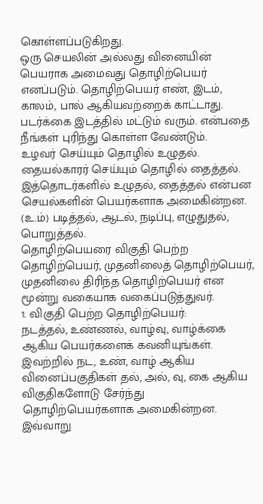கொள்ளப்படுகிறது.
ஒரு செயலின் அல்லது வினையின் பெயராக அமைவது தொழிற்பெயர் எனப்படும். தொழிற்பெயர் எண், இடம், காலம், பால் ஆகியவற்றைக் காட்டாது. படர்க்கை இடத்தில் மட்டும் வரும். என்பதை நீங்கள் புரிந்து கொள்ள வேண்டும்.
உழவர் செய்யும் தொழில் உழுதல்.
தையல்காரர் செய்யும் தொழில் தைத்தல்.
இத்தொடர்களில் உழுதல், தைத்தல் என்பன செயல்களின் பெயர்களாக அமைகின்றன. (உ.ம்) படித்தல், ஆடல், நடிப்பு, எழுதுதல், பொறுத்தல்.
தொழிற்பெயரை விகுதி பெற்ற தொழிற்பெயர், முதனிலைத் தொழிற்பெயர், முதனிலை திரிந்த தொழிற்பெயர் என மூன்று வகையாக வகைப்படுத்துவர்.
1. விகுதி பெற்ற தொழிற்பெயர்:
நடத்தல், உண்ணல், வாழ்வு, வாழ்க்கை ஆகிய பெயர்களைக் கவனியுங்கள். இவற்றில் நட, உண், வாழ் ஆகிய வினைப்பகுதிகள் தல், அல், வு, கை ஆகிய விகுதிகளோடு சேர்ந்து தொழிற்பெயர்களாக அமைகின்றன.
இவ்வாறு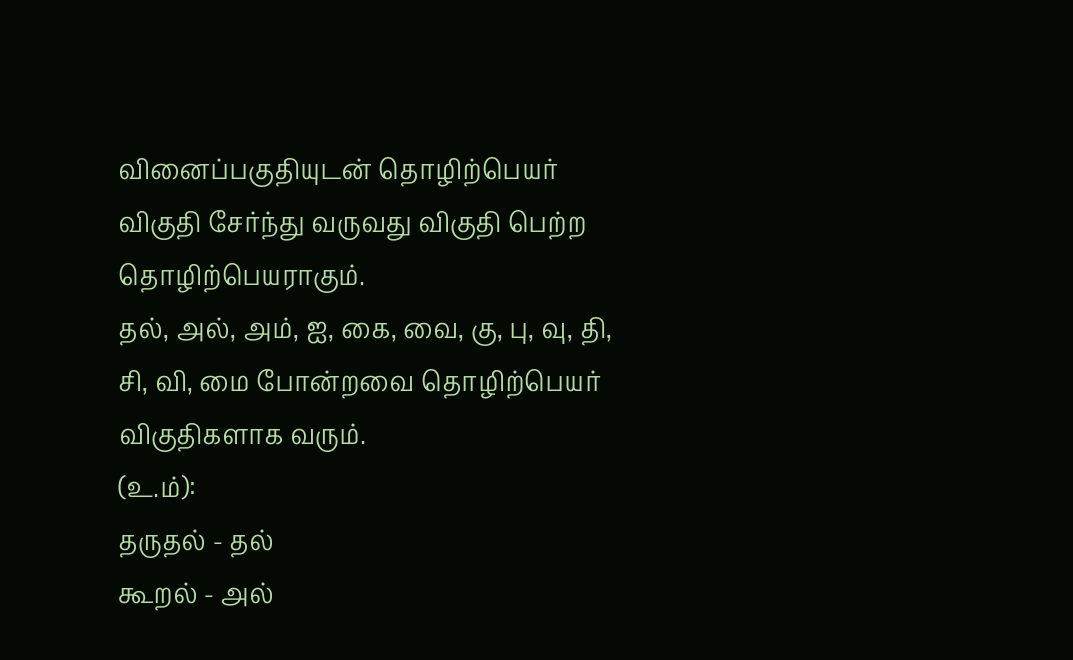வினைப்பகுதியுடன் தொழிற்பெயர் விகுதி சேர்ந்து வருவது விகுதி பெற்ற தொழிற்பெயராகும்.
தல், அல், அம், ஐ, கை, வை, கு, பு, வு, தி, சி, வி, மை போன்றவை தொழிற்பெயர் விகுதிகளாக வரும்.
(உ.ம்):
தருதல் - தல்
கூறல் - அல்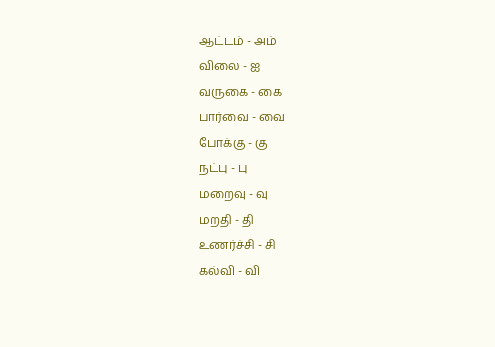ஆட்டம் - அம்
விலை - ஐ
வருகை - கை
பார்வை - வை
போக்கு - கு
நட்பு - பு
மறைவு - வு
மறதி - தி
உணர்ச்சி - சி
கல்வி - வி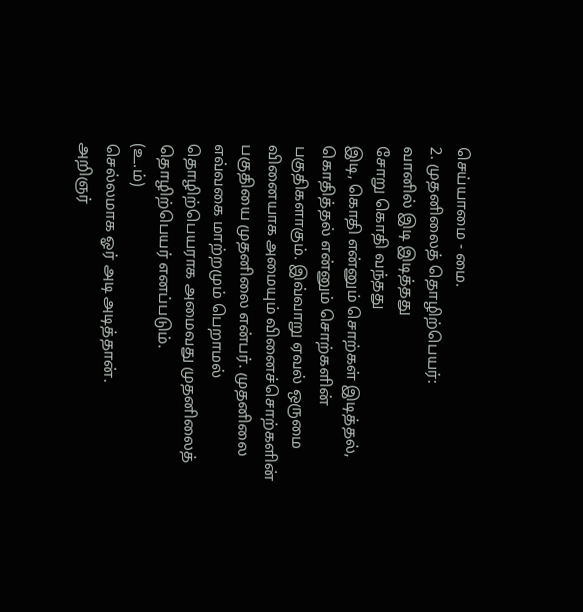செய்யாமை - மை.
2. முதனிலைத் தொழிற்பெயர்:
வானில் இடி இடித்தது
சோறு கொதி வந்தது
இடி, கொதி என்னும் சொற்கள் இடித்தல், கொதித்தல் என்னும் சொற்களின் பகுதிகளாகும். இவ்வாறு ஏவல் ஒருமை வினையாக அமையும் வினைச்சொற்களின் பகுதியை முதனிலை என்பர். முதனிலை எவ்வகை மாற்றமும் பெறாமல் தொழிற்பெயராக அமைவது முதனிலைத் தொழிற்பெயர் எனப்படும்.
(உ.ம்)
செல்லமாக ஓர் அடி அடித்தான்.
அறிஞர்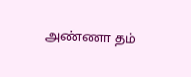அண்ணா தம்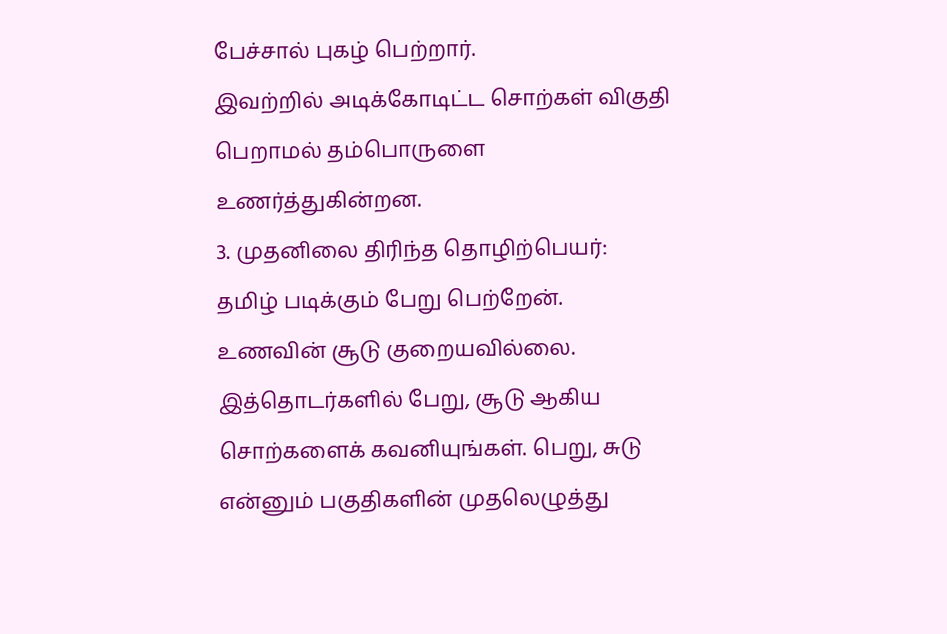பேச்சால் புகழ் பெற்றார்.
இவற்றில் அடிக்கோடிட்ட சொற்கள் விகுதி பெறாமல் தம்பொருளை உணர்த்துகின்றன.
3. முதனிலை திரிந்த தொழிற்பெயர்:
தமிழ் படிக்கும் பேறு பெற்றேன்.
உணவின் சூடு குறையவில்லை.
இத்தொடர்களில் பேறு, சூடு ஆகிய சொற்களைக் கவனியுங்கள். பெறு, சுடு என்னும் பகுதிகளின் முதலெழுத்து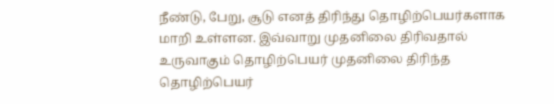நீண்டு, பேறு, சூடு எனத் திரிந்து தொழிற்பெயர்களாக மாறி உள்ளன. இவ்வாறு முதனிலை திரிவதால் உருவாகும் தொழிற்பெயர் முதனிலை திரிந்த தொழிற்பெயர்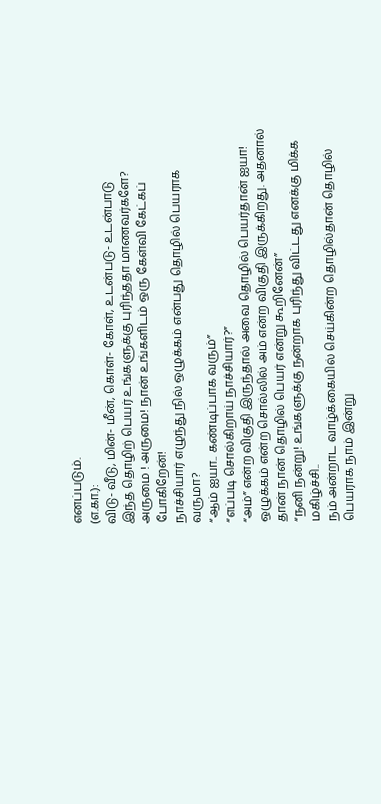எனப்படும்.
(எ.கா.):
விடு- வீடு, மின்- மீன், கொள்- கோள், உடன்படு- உடன்பாடு
இந்த தொழிற் பெயர் உங்களுக்கு புரிந்ததா மாணவர்களே?
அருமை ! அருமை! நான் உங்களிடம் ஒரு கேள்வி கேட்கப் போகிறேன்!
நாச்சியார் எழுந்து நில் ஒழுக்கம் என்பது தொழில் பெயராக வருமா?
“ஆம் ஐயா.. கண்டிப்பாக வரும்”
“எப்படி சொல்கிறாய் நாச்சியார்?”
“அம்” என்ற விகுதி இருந்தால் அவை தொழில் பெயர்தான் ஐயா! ஒழுக்கம் என்ற சொல்லில் அம் என்ற விகுதி இருக்கிறது. அதனால் தான் நான் தொழில் பெயர் என்று கூறினேன்”
“நனி நன்று! உங்களுக்கு நன்றாக புரிந்து விட்டது எனக்கு மிக்க மகிழ்ச்சி..
நம் அன்றாட வாழ்க்கையில் செய்கின்ற தொழில்தான் தொழில் பெயராக நாம் இன்று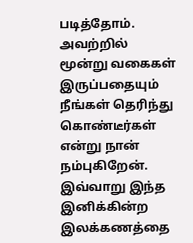படித்தோம். அவற்றில் மூன்று வகைகள் இருப்பதையும் நீங்கள் தெரிந்து கொண்டீர்கள் என்று நான் நம்புகிறேன். இவ்வாறு இந்த இனிக்கின்ற இலக்கணத்தை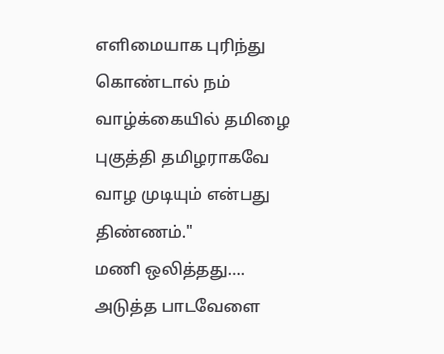எளிமையாக புரிந்து கொண்டால் நம் வாழ்க்கையில் தமிழை புகுத்தி தமிழராகவே வாழ முடியும் என்பது திண்ணம்."
மணி ஒலித்தது….
அடுத்த பாடவேளை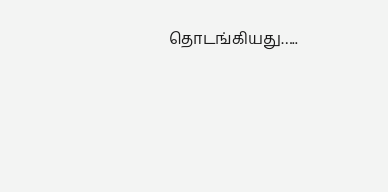தொடங்கியது…..